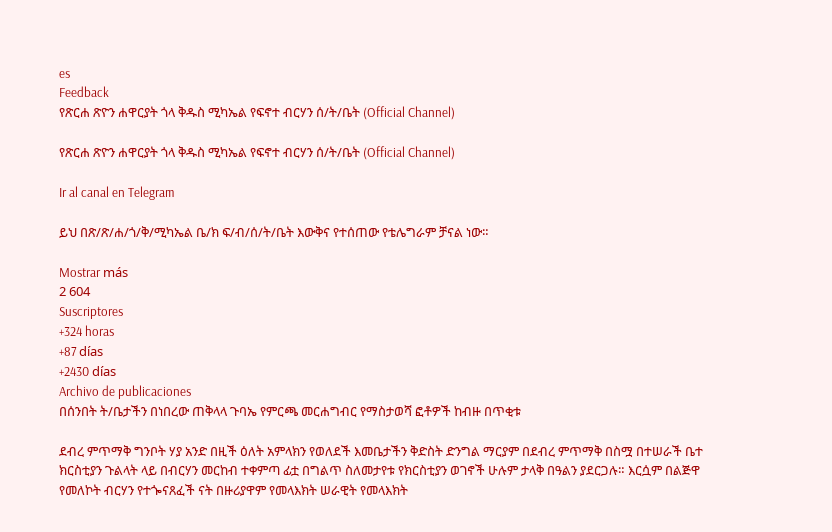es
Feedback
የጽርሐ ጽዮን ሐዋርያት ጎላ ቅዱስ ሚካኤል የፍኖተ ብርሃን ሰ/ት/ቤት (Official Channel)

የጽርሐ ጽዮን ሐዋርያት ጎላ ቅዱስ ሚካኤል የፍኖተ ብርሃን ሰ/ት/ቤት (Official Channel)

Ir al canal en Telegram

ይህ በጽ/ጽ/ሐ/ጎ/ቅ/ሚካኤል ቤ/ክ ፍ/ብ/ሰ/ት/ቤት እውቅና የተሰጠው የቴሌግራም ቻናል ነው።

Mostrar más
2 604
Suscriptores
+324 horas
+87 días
+2430 días
Archivo de publicaciones
በሰንበት ት/ቤታችን በነበረው ጠቅላላ ጉባኤ የምርጫ መርሐግብር የማስታወሻ ፎቶዎች ከብዙ በጥቂቱ

ደብረ ምጥማቅ ግንቦት ሃያ አንድ በዚች ዕለት አምላክን የወለደች እመቤታችን ቅድስት ድንግል ማርያም በደብረ ምጥማቅ በስሟ በተሠራች ቤተ ክርስቲያን ጉልላት ላይ በብርሃን መርከብ ተቀምጣ ፊቷ በግልጥ ስለመታየቱ የክርስቲያን ወገኖች ሁሉም ታላቅ በዓልን ያደርጋሉ። እርሷም በልጅዋ የመለኮት ብርሃን የተጐናጸፈች ናት በዙሪያዋም የመላእክት ሠራዊት የመላእክት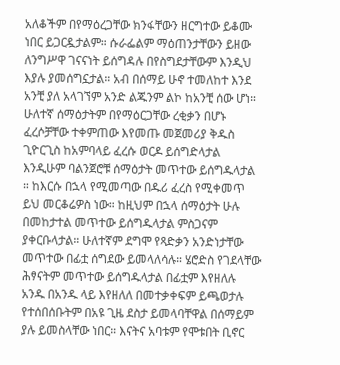አለቆችም በየማዕረጋቸው ክንፋቸውን ዘርግተው ይቆሙ ነበር ይጋርዷታልም። ሱራፌልም ማዕጠንታቸውን ይዘው ለንግሥዋ ገናናነት ይሰግዳሉ በየስግደታቸውም እንዲህ እያሉ ያመሰግኗታል። አብ በሰማይ ሁኖ ተመለከተ እንደ አንቺ ያለ አላገኘም አንድ ልጁንም ልኮ ከአንቺ ሰው ሆነ። ሁለተኛ ሰማዕታትም በየማዕርጋቸው ረቂቃን በሆኑ ፈረሶቻቸው ተቀምጠው እየመጡ መጀመሪያ ቅዱስ ጊዮርጊስ ከአምባላይ ፈረሱ ወርዶ ይሰግድላታል እንዲሁም ባልንጀሮቹ ሰማዕታት መጥተው ይሰግዱላታል ። ከእርሱ በኋላ የሚመጣው በዱሪ ፈረስ የሚቀመጥ ይህ መርቆሬዎስ ነው። ከዚህም በኋላ ሰማዕታት ሁሉ በመከታተል መጥተው ይሰግዱላታል ምስጋናም ያቀርቡላታል። ሁለተኛም ደግሞ የጻድቃን አንድነታቸው መጥተው በፊቷ ሰግደው ይመላለሳሉ። ሄሮድስ የገደላቸው ሕፃናትም መጥተው ይሰግዱላታል በፊቷም እየዘለሉ አንዱ በአንዱ ላይ እየዘለለ በመተቃቀፍም ይጫወታሉ የተሰበሰቡትም በአዩ ጊዜ ደስታ ይመላባቸዋል በሰማይም ያሉ ይመስላቸው ነበር። እናትና አባቱም የሞቱበት ቢኖር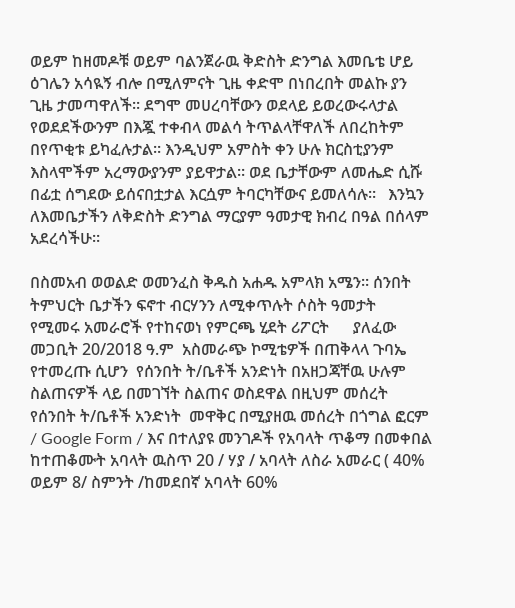ወይም ከዘመዶቹ ወይም ባልንጀራዉ ቅድስት ድንግል እመቤቴ ሆይ ዕገሌን አሳዪኝ ብሎ በሚለምናት ጊዜ ቀድሞ በነበረበት መልኩ ያን ጊዜ ታመጣዋለች። ደግሞ መሀረባቸውን ወደላይ ይወረውሩላታል የወደደችውንም በእጇ ተቀብላ መልሳ ትጥልላቸዋለች ለበረከትም በየጥቂቱ ይካፈሉታል። እንዲህም አምስት ቀን ሁሉ ክርስቲያንም እስላሞችም አረማውያንም ያይዋታል። ወደ ቤታቸውም ለመሔድ ሲሹ በፊቷ ሰግደው ይሰናበቷታል እርሷም ትባርካቸውና ይመለሳሉ።   እንኳን ለእመቤታችን ለቅድስት ድንግል ማርያም ዓመታዊ ክብረ በዓል በሰላም አደረሳችሁ።

በስመአብ ወወልድ ወመንፈስ ቅዱስ አሐዱ አምላክ አሜን። ሰንበት ትምህርት ቤታችን ፍኖተ ብርሃንን ለሚቀጥሉት ሶስት ዓመታት  የሚመሩ አመራሮች የተከናወነ የምርጫ ሂደት ሪፖርት      ያለፈው መጋቢት 20/2018 ዓ.ም  አስመራጭ ኮሚቴዎች በጠቅላላ ጉባኤ የተመረጡ ሲሆን  የሰንበት ት/ቤቶች አንድነት በአዘጋጃቸዉ ሁሉም ስልጠናዎች ላይ በመገኘት ስልጠና ወስደዋል በዚህም መሰረት  የሰንበት ት/ቤቶች አንድነት  መዋቅር በሚያዘዉ መሰረት በጎግል ፎርም / Google Form / እና በተለያዩ መንገዶች የአባላት ጥቆማ በመቀበል ከተጠቆሙት አባላት ዉስጥ 20 / ሃያ / አባላት ለስራ አመራር ( 40% ወይም 8/ ስምንት /ከመደበኛ አባላት 60%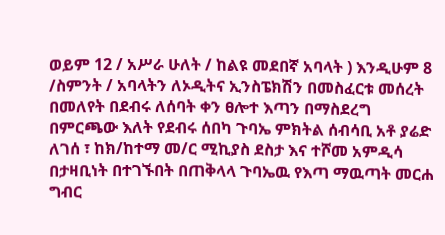ወይም 12 / አሥራ ሁለት / ከልዩ መደበኛ አባላት ) እንዲሁም 8 /ስምንት / አባላትን ለኦዲትና ኢንስፔክሽን በመስፈርቱ መሰረት በመለየት በደብሩ ለሰባት ቀን ፀሎተ እጣን በማስደረግ  በምርጫው እለት የደብሩ ሰበካ ጉባኤ ምክትል ሰብሳቢ አቶ ያሬድ ለገሰ ፣ ከክ/ከተማ መ/ር ሚኪያስ ደስታ እና ተሾመ አምዲሳ በታዛቢነት በተገኙበት በጠቅላላ ጉባኤዉ የእጣ ማዉጣት መርሐ ግብር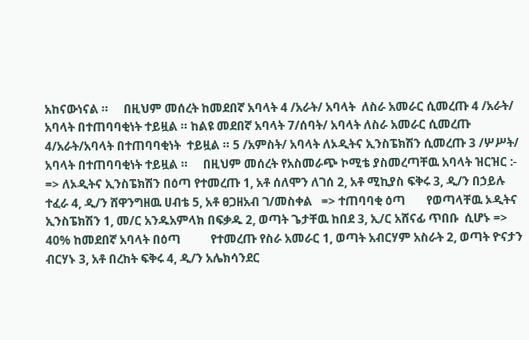አከናውነናል ።     በዚህም መሰረት ከመደበኛ አባላት 4 /አራት/ አባላት  ለስራ አመራር ሲመረጡ 4 /አራት/ አባላት በተጠባባቂነት ተይዟል ። ከልዩ መደበኛ አባላት 7/ሰባት/ አባላት ለስራ አመራር ሲመረጡ 4/አራት/አባላት በተጠባባቂነት  ተይዟል ። 5 /አምስት/ አባላት ለኦዲትና ኢንስፔክሽን ሲመረጡ 3 /ሦሥት/ አባላት በተጠባባቂነት ተይዟል ።     በዚህም መሰረት የአስመራጭ ኮሚቴ ያስመረጣቸዉ አባላት ዝርዝር :-   => ለኦዲትና ኢንስፔክሽን በዕጣ የተመረጡ 1, አቶ ሰለሞን ለገሰ 2, አቶ ሚኪያስ ፍቅሩ 3, ዲ/ን በኃይሉ ተፈራ 4, ዲ/ን ሸዋንግዘዉ ሀብቴ 5, አቶ ፀጋዘአብ ገ/መስቀል   => ተጠባባቂ ዕጣ       የወጣላቸዉ ኦዲትና ኢንስፔክሽን 1, መ/ር አንዱአምላክ በፍቃዱ 2, ወጣት ጌታቸዉ ከበደ 3, ኢ/ር አሸናፊ ጥበቡ  ሲሆኑ => 40% ከመደበኛ አባላት በዕጣ          የተመረጡ የስራ አመራር 1, ወጣት አብርሃም አስራት 2, ወጣት ዮናታን ብርሃኑ 3, አቶ በረከት ፍቅሩ 4, ዲ/ን አሌክሳንደር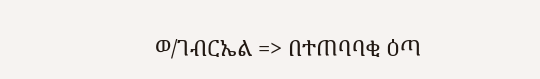ወ/ገብርኤል => በተጠባባቂ ዕጣ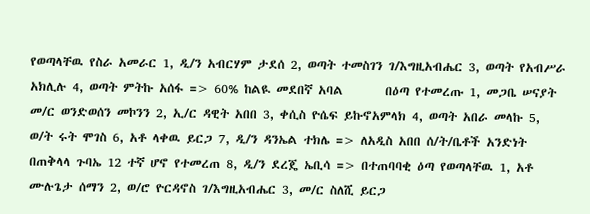የወጣላቸዉ የስራ አመራር 1, ዲ/ን አብርሃም ታደሰ 2, ወጣት ተመስገን ገ/እግዚአብሔር 3, ወጣት የአብሥራ አክሊሉ 4, ወጣት ምትኩ አሰፋ => 60% ከልዪ መደበኛ አባል       በዕጣ የተመረጡ 1, መጋቤ ሠናያት መ/ር ወንድወሰን መኮንን 2, ኢ/ር ዳዊት አበበ 3, ቀሲስ ዮሴፍ ይኩኖአምላክ 4, ወጣት አበራ መላኩ 5, ወ/ት ሩት ሞገስ 6, አቶ ላቀዉ ይርጋ 7, ዲ/ን ዳንኤል ተክሌ => ለአዲስ አበበ ሰ/ት/ቤቶች አንድነት      በጠቅላላ ጉባኤ 12 ተኛ ሆኖ የተመረጠ 8, ዲ/ን ደረጄ ኤቢሳ => በተጠባባቂ ዕጣ የወጣላቸዉ 1, አቶ ሙሉጌታ ሰማን 2, ወ/ሮ ዮርዳኖስ ገ/እግዚአብሔር 3, መ/ር ስለሺ ይርጋ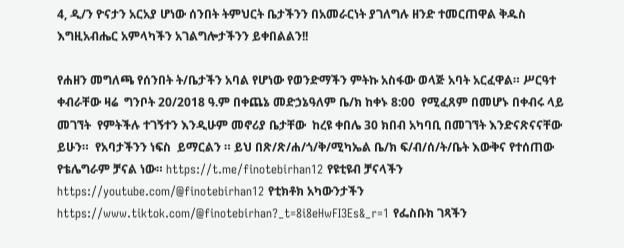4, ዲ/ን ዮናታን አርአያ ሆነው ሰንበት ትምህርት ቤታችንን በአመራርነት ያገለግሉ ዘንድ ተመርጠዋል ቅዱስ እግዚአብሔር አምላካችን አገልግሎታችንን ይቀበልልን!!

የሐዘን መግለጫ የሰንበት ት/ቤታችን አባል የሆነው የወንድማችን ምትኩ አስፋው ወላጅ አባት አርፈዋል። ሥርዓተ ቀብራቸው ዛሬ  ግንቦት 20/2018 ዓ.ም በቀጨኔ መድኃኔዓለም ቤ/ክ ከቀኑ 8:00  የሚፈጸም በመሆኑ በቀብሩ ላይ መገኘት  የምትችሉ ተገኝተን እንዲሁም መኖሪያ ቤታቸው  ከረዩ ቀበሌ 30 ክበብ አካባቢ በመገኘት እንድናጽናናቸው ይሁን።  የአባታችንን ነፍስ  ይማርልን ። ይህ በጽ/ጽ/ሐ/ጎ/ቅ/ሚካኤል ቤ/ክ ፍ/ብ/ሰ/ት/ቤት እውቅና የተሰጠው የቴሌግራም ቻናል ነው። https://t.me/finotebirhan12 የዩቲዩብ ቻናላችን https://youtube.com/@finotebirhan12 የቲክቶክ አካውንታችን https://www.tiktok.com/@finotebirhan?_t=8i8eHwFI3Es&_r=1 የፌስቡክ ገጻችን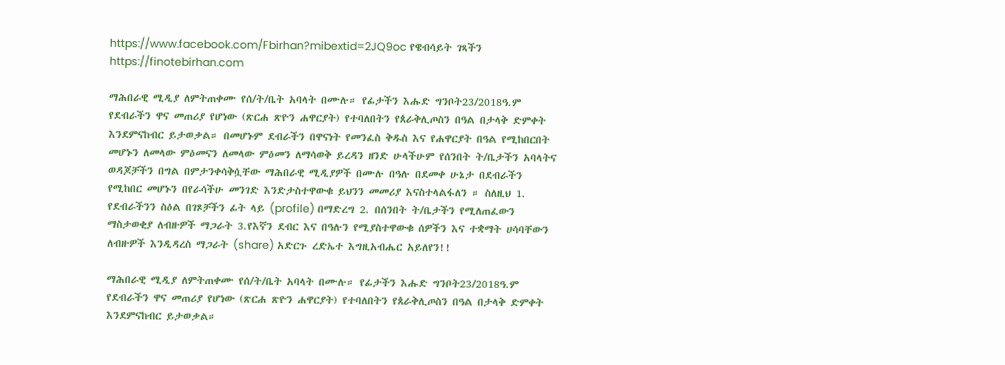https://www.facebook.com/Fbirhan?mibextid=2JQ9oc የዌብሳይት ገጻችን https://finotebirhan.com

ማሕበራዊ ሚዲያ ለምትጠቀሙ የሰ/ት/ቤት አባላት በሙሉ። የፊታችን እሑድ ግንቦት23/2018ዓ.ም የደብራችን ዋና መጠሪያ የሆነው (ጽርሐ ጽዮን ሐዋርያት) የተባለበትን የጰራቅሊጦስን በዓል በታላቅ ድምቀት እንደምናከብር ይታወቃል። በመሆኑም ደብራችን በዋናነት የመንፈስ ቅዱስ እና የሐዋርያት በዓል የሚከበርበት መሆኑን ለመላው ምዕመናን ለመላው ምዕመን ለማሳወቅ ይረዳን ዘንድ ሁላችሁም የሰንበት ት/ቤታችን አባላትና ወዳጆቻችን በግል በምታንቀሳቅሷቸው ማሕበራዊ ሚዲያዎች በሙሉ በዓሉ በደመቀ ሁኔታ በደብራችን የሚከበር መሆኑን በየራሳችሁ መንገድ እንድታስተዋውቁ ይህንን መመሪያ እናስተላልፋለን ። ስለዚህ 1. የደብራችንን ስዕል በገጾቻችን ፊት ላይ (profile) በማድረግ 2. በሰንበት ት/ቤታችን የሚለጠፈውን ማስታወቂያ ለብዙዎች ማጋራት 3.የእኛን ደብር እና በዓሉን የሚያስተዋውቁ ሰዎችን እና ተቋማት ሀሳባቸውን ለብዙዎች እንዲዳረስ ማጋራት (share) አድርጉ ረድኤተ እግዚአብሔር አይለየን!!

ማሕበራዊ ሚዲያ ለምትጠቀሙ የሰ/ት/ቤት አባላት በሙሉ። የፊታችን እሑድ ግንቦት23/2018ዓ.ም የደብራችን ዋና መጠሪያ የሆነው (ጽርሐ ጽዮን ሐዋርያት) የተባለበትን የጰራቅሊጦስን በዓል በታላቅ ድምቀት እንደምናከብር ይታወቃል።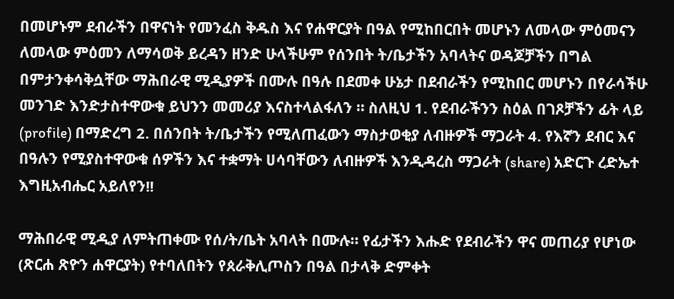በመሆኑም ደብራችን በዋናነት የመንፈስ ቅዱስ እና የሐዋርያት በዓል የሚከበርበት መሆኑን ለመላው ምዕመናን ለመላው ምዕመን ለማሳወቅ ይረዳን ዘንድ ሁላችሁም የሰንበት ት/ቤታችን አባላትና ወዳጆቻችን በግል በምታንቀሳቅሷቸው ማሕበራዊ ሚዲያዎች በሙሉ በዓሉ በደመቀ ሁኔታ በደብራችን የሚከበር መሆኑን በየራሳችሁ መንገድ እንድታስተዋውቁ ይህንን መመሪያ እናስተላልፋለን ። ስለዚህ 1. የደብራችንን ስዕል በገጾቻችን ፊት ላይ (profile) በማድረግ 2. በሰንበት ት/ቤታችን የሚለጠፈውን ማስታወቂያ ለብዙዎች ማጋራት 4. የእኛን ደብር እና በዓሉን የሚያስተዋውቁ ሰዎችን እና ተቋማት ሀሳባቸውን ለብዙዎች እንዲዳረስ ማጋራት (share) አድርጉ ረድኤተ እግዚአብሔር አይለየን!!

ማሕበራዊ ሚዲያ ለምትጠቀሙ የሰ/ት/ቤት አባላት በሙሉ። የፊታችን እሑድ የደብራችን ዋና መጠሪያ የሆነው (ጽርሐ ጽዮን ሐዋርያት) የተባለበትን የጰራቅሊጦስን በዓል በታላቅ ድምቀት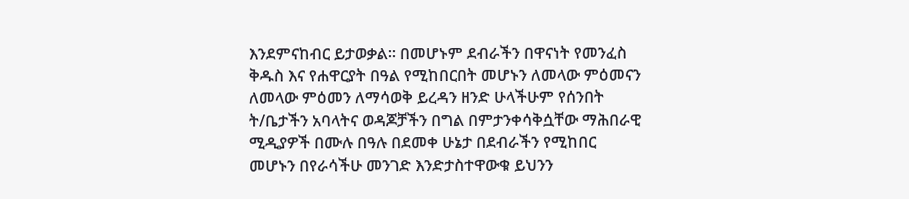እንደምናከብር ይታወቃል። በመሆኑም ደብራችን በዋናነት የመንፈስ ቅዱስ እና የሐዋርያት በዓል የሚከበርበት መሆኑን ለመላው ምዕመናን ለመላው ምዕመን ለማሳወቅ ይረዳን ዘንድ ሁላችሁም የሰንበት ት/ቤታችን አባላትና ወዳጆቻችን በግል በምታንቀሳቅሷቸው ማሕበራዊ ሚዲያዎች በሙሉ በዓሉ በደመቀ ሁኔታ በደብራችን የሚከበር መሆኑን በየራሳችሁ መንገድ እንድታስተዋውቁ ይህንን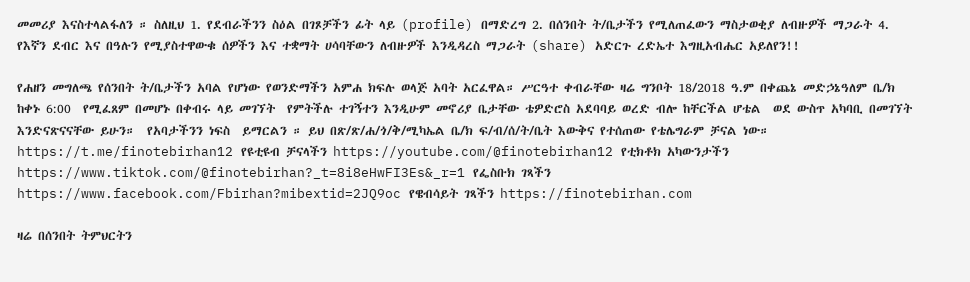መመሪያ እናስተላልፋለን ። ስለዚህ 1. የደብራችንን ስዕል በገጾቻችን ፊት ላይ (profile) በማድረግ 2. በሰንበት ት/ቤታችን የሚለጠፈውን ማስታወቂያ ለብዙዎች ማጋራት 4. የእኛን ደብር እና በዓሉን የሚያስተዋውቁ ሰዎችን እና ተቋማት ሀሳባቸውን ለብዙዎች እንዲዳረስ ማጋራት (share) አድርጉ ረድኤተ እግዚአብሔር አይለየን!!

የሐዘን መግለጫ የሰንበት ት/ቤታችን አባል የሆነው የወንድማችን አምሐ ክፍሉ ወላጅ አባት አርፈዋል። ሥርዓተ ቀብራቸው ዛሬ ግንቦት 18/2018 ዓ.ም በቀጨኔ መድኃኔዓለም ቤ/ክ ከቀኑ 6:00  የሚፈጸም በመሆኑ በቀብሩ ላይ መገኘት  የምትችሉ ተገኝተን እንዲሁም መኖሪያ ቤታቸው ቴዎድሮስ አደባባይ ወረድ ብሎ ከቸርችል ሆቴል  ወደ ውስጥ አካባቢ በመገኘት እንድናጽናናቸው ይሁን።  የአባታችንን ነፍስ  ይማርልን ። ይህ በጽ/ጽ/ሐ/ጎ/ቅ/ሚካኤል ቤ/ክ ፍ/ብ/ሰ/ት/ቤት እውቅና የተሰጠው የቴሌግራም ቻናል ነው። https://t.me/finotebirhan12 የዩቲዩብ ቻናላችን https://youtube.com/@finotebirhan12 የቲክቶክ አካውንታችን https://www.tiktok.com/@finotebirhan?_t=8i8eHwFI3Es&_r=1 የፌስቡክ ገጻችን https://www.facebook.com/Fbirhan?mibextid=2JQ9oc የዌብሳይት ገጻችን https://finotebirhan.com

ዛሬ በሰንበት ትምህርትን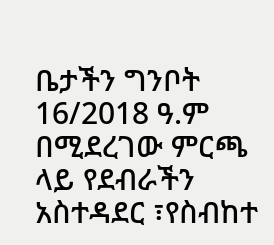ቤታችን ግንቦት 16/2018 ዓ.ም በሚደረገው ምርጫ ላይ የደብራችን አስተዳደር ፣የስብከተ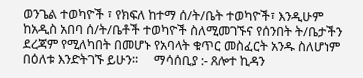ወንጌል ተወካዮች ፣ የክፍለ ከተማ ሰ/ት/ቤት ተወካዮች፣ እንዲሁም ከአዲስ አበባ ሰ/ት/ቤቶች ተወካዮች ስለሚመገኙና የሰንበት ት/ቤታችን ደረጃም የሚለካበት በመሆኑ የአባላት ቁጥር መስፈርት አንዱ ስለሆነም በዕለቱ እንድትገኙ ይሁን።     ማሳሰቢያ :- ጸሎተ ኪዳን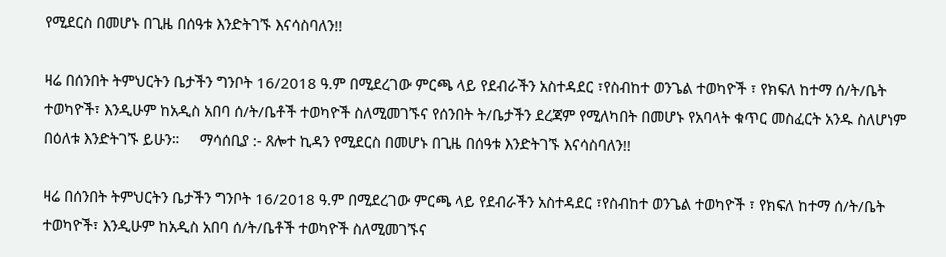የሚደርስ በመሆኑ በጊዜ በሰዓቱ እንድትገኙ እናሳስባለን!!

ዛሬ በሰንበት ትምህርትን ቤታችን ግንቦት 16/2018 ዓ.ም በሚደረገው ምርጫ ላይ የደብራችን አስተዳደር ፣የስብከተ ወንጌል ተወካዮች ፣ የክፍለ ከተማ ሰ/ት/ቤት ተወካዮች፣ እንዲሁም ከአዲስ አበባ ሰ/ት/ቤቶች ተወካዮች ስለሚመገኙና የሰንበት ት/ቤታችን ደረጃም የሚለካበት በመሆኑ የአባላት ቁጥር መስፈርት አንዱ ስለሆነም በዕለቱ እንድትገኙ ይሁን።     ማሳሰቢያ :- ጸሎተ ኪዳን የሚደርስ በመሆኑ በጊዜ በሰዓቱ እንድትገኙ እናሳስባለን!!

ዛሬ በሰንበት ትምህርትን ቤታችን ግንቦት 16/2018 ዓ.ም በሚደረገው ምርጫ ላይ የደብራችን አስተዳደር ፣የስብከተ ወንጌል ተወካዮች ፣ የክፍለ ከተማ ሰ/ት/ቤት ተወካዮች፣ እንዲሁም ከአዲስ አበባ ሰ/ት/ቤቶች ተወካዮች ስለሚመገኙና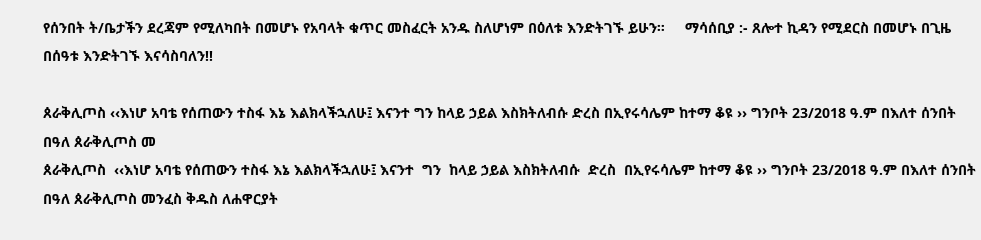የሰንበት ት/ቤታችን ደረጃም የሚለካበት በመሆኑ የአባላት ቁጥር መስፈርት አንዱ ስለሆነም በዕለቱ እንድትገኙ ይሁን።     ማሳሰቢያ :- ጸሎተ ኪዳን የሚደርስ በመሆኑ በጊዜ በሰዓቱ እንድትገኙ እናሳስባለን!!

ጰራቅሊጦስ ‹‹እነሆ አባቴ የሰጠውን ተስፋ እኔ እልክላችኋለሁ፤ እናንተ ግን ከላይ ኃይል እስክትለብሱ ድረስ በኢየሩሳሌም ከተማ ቆዩ ›› ግንቦት 23/2018 ዓ.ም በእለተ ሰንበት በዓለ ጰራቅሊጦስ መ
ጰራቅሊጦስ  ‹‹እነሆ አባቴ የሰጠውን ተስፋ እኔ እልክላችኋለሁ፤ እናንተ  ግን  ከላይ ኃይል እስክትለብሱ  ድረስ  በኢየሩሳሌም ከተማ ቆዩ ›› ግንቦት 23/2018 ዓ.ም በእለተ ሰንበት በዓለ ጰራቅሊጦስ መንፈስ ቅዱስ ለሐዋርያት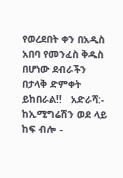የወረደበት ቀን በአዲስ አበባ የመንፈስ ቅዱስ በሆነው ደብራችን በታላቅ ድምቀት ይከበራል!!   አድራሻ:- ከኢሚግሬሽን ወደ ላይ ከፍ ብሎ -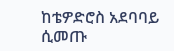ከቴዎድሮስ አደባባይ ሲመጡ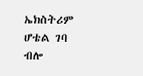ኤክስትሪም ሆቴል ገባ ብሎ